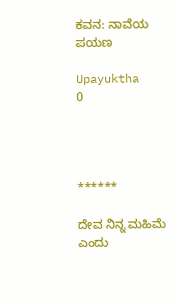ಕವನ: ನಾವೆಯ ಪಯಣ

Upayuktha
0




******

ದೇವ ನಿನ್ನ ಮಹಿಮೆ ಎಂದು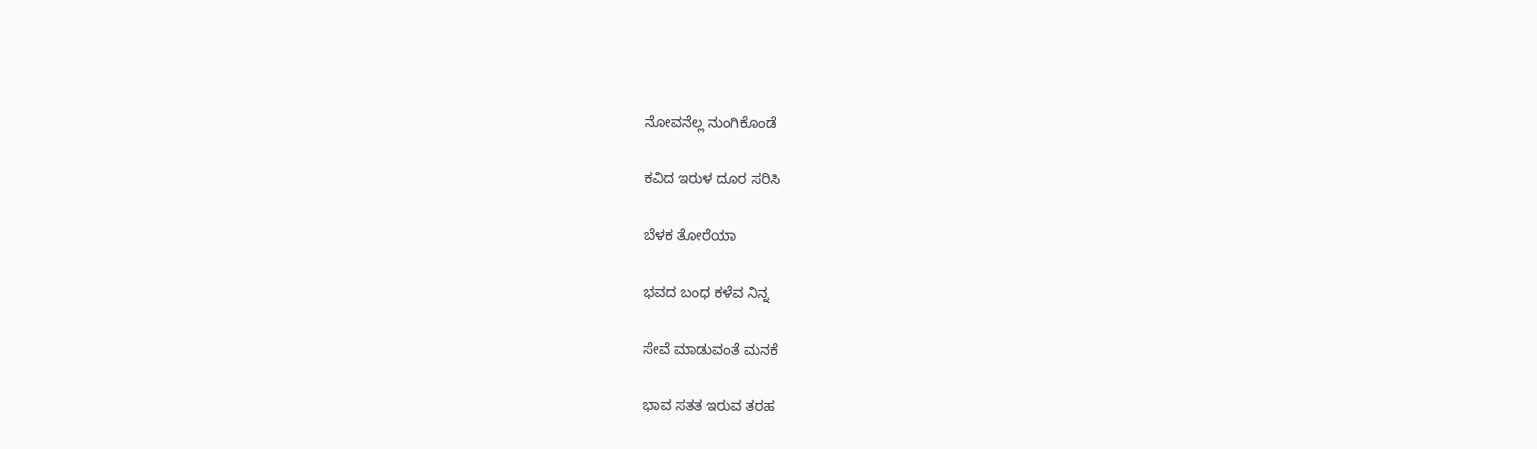ನೋವನೆಲ್ಲ ನುಂಗಿಕೊಂಡೆ

ಕವಿದ ಇರುಳ ದೂರ ಸರಿಸಿ

ಬೆಳಕ ತೋರೆಯಾ

ಭವದ ಬಂಧ ಕಳೆವ ನಿನ್ನ

ಸೇವೆ ಮಾಡುವಂತೆ ಮನಕೆ

ಭಾವ ಸತತ ಇರುವ ತರಹ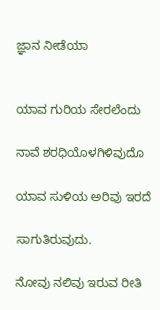ಜ್ಞಾನ ನೀಡೆಯಾ


ಯಾವ ಗುರಿಯ ಸೇರಲೆಂದು

ನಾವೆ ಶರಧಿಯೊಳಗಿಳಿವುದೊ

ಯಾವ ಸುಳಿಯ ಅರಿವು ಇರದೆ

ಸಾಗುತಿರುವುದು.

ನೋವು ನಲಿವು ಇರುವ ರೀತಿ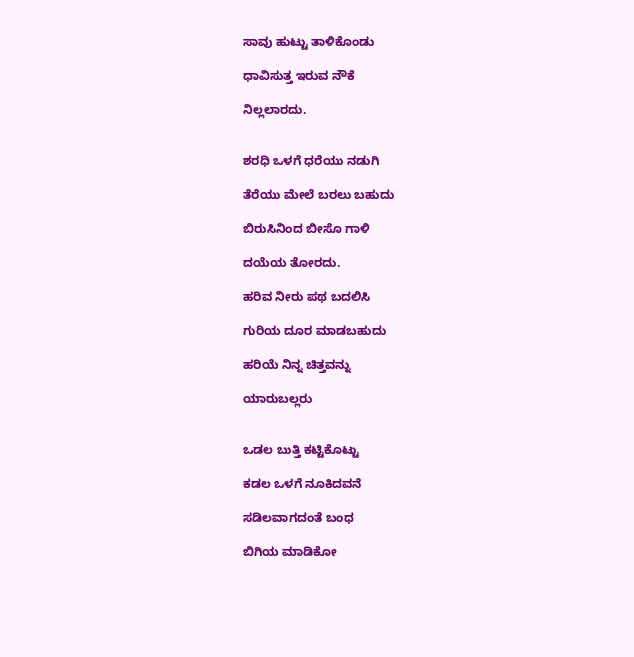ಸಾವು ಹುಟ್ಟು ತಾಳಿಕೊಂಡು

ಧಾವಿಸುತ್ತ ಇರುವ ನೌಕೆ

ನಿಲ್ಲಲಾರದು.


ಶರಧಿ ಒಳಗೆ ಧರೆಯು ನಡುಗಿ

ತೆರೆಯು ಮೇಲೆ ಬರಲು ಬಹುದು

ಬಿರುಸಿನಿಂದ ಬೀಸೊ ಗಾಳಿ

ದಯೆಯ ತೋರದು.

ಹರಿವ ನೀರು ಪಥ ಬದಲಿಸಿ

ಗುರಿಯ ದೂರ ಮಾಡಬಹುದು

ಹರಿಯೆ ನಿನ್ನ ಚಿತ್ತವನ್ನು

ಯಾರುಬಲ್ಲರು


ಒಡಲ ಬುತ್ತಿ ಕಟ್ಟಿಕೊಟ್ಟು

ಕಡಲ ಒಳಗೆ ನೂಕಿದವನೆ

ಸಡಿಲವಾಗದಂತೆ ಬಂಧ

ಬಿಗಿಯ ಮಾಡಿಕೋ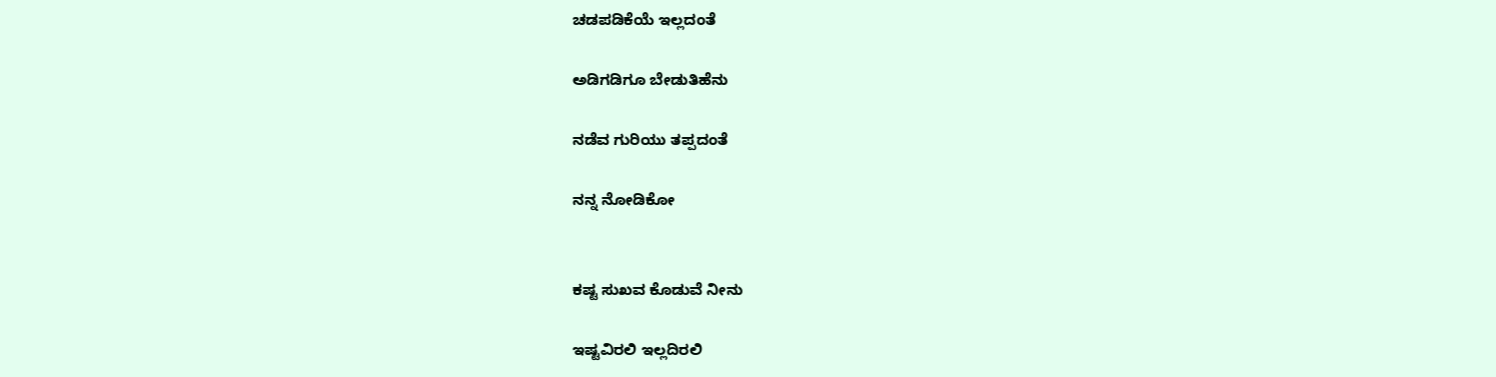ಚಡಪಡಿಕೆಯೆ ಇಲ್ಲದಂತೆ

ಅಡಿಗಡಿಗೂ ಬೇಡುತಿಹೆನು

ನಡೆವ ಗುರಿಯು ತಪ್ಪದಂತೆ

ನನ್ನ ನೋಡಿಕೋ


ಕಷ್ಟ ಸುಖವ ಕೊಡುವೆ ನೀನು

ಇಷ್ಟವಿರಲಿ ಇಲ್ಲದಿರಲಿ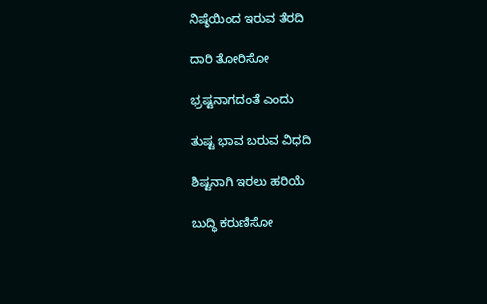ನಿಷ್ಠೆಯಿಂದ ಇರುವ ತೆರದಿ

ದಾರಿ ತೋರಿಸೋ

ಭ್ರಷ್ಟನಾಗದಂತೆ ಎಂದು

ತುಷ್ಟ ಭಾವ ಬರುವ ವಿಧದಿ

ಶಿಷ್ಟನಾಗಿ ಇರಲು ಹರಿಯೆ

ಬುದ್ಧಿ ಕರುಣಿಸೋ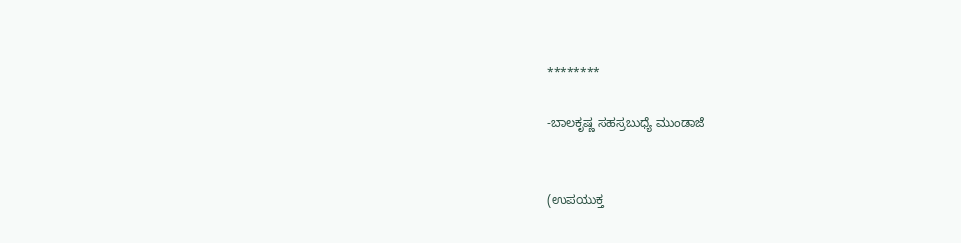********

-ಬಾಲಕೃಷ್ಣ ಸಹಸ್ರಬುಧ್ಯೆ ಮುಂಡಾಜೆ


(ಉಪಯುಕ್ತ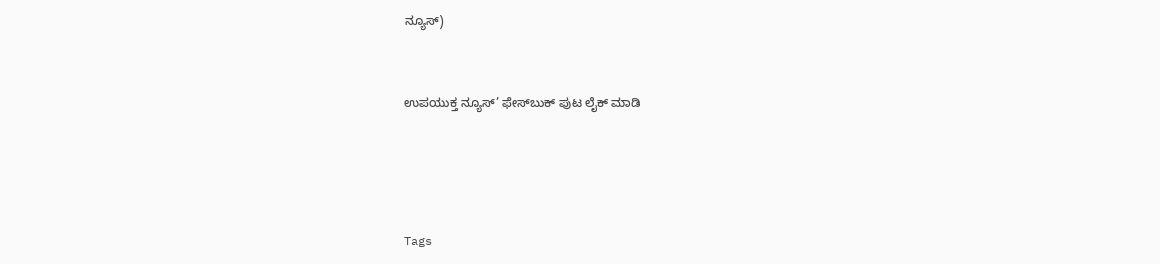ನ್ಯೂಸ್)


ಉಪಯುಕ್ತ ನ್ಯೂಸ್‌’ ಫೇಸ್‌ಬುಕ್ ಪುಟ ಲೈಕ್ ಮಾಡಿ




Tags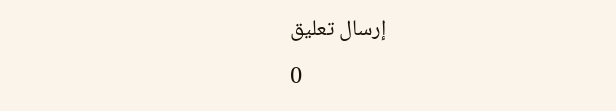إرسال تعليق

0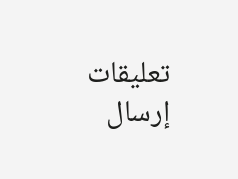تعليقات
إرسال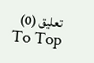تعليق (0)
To Top